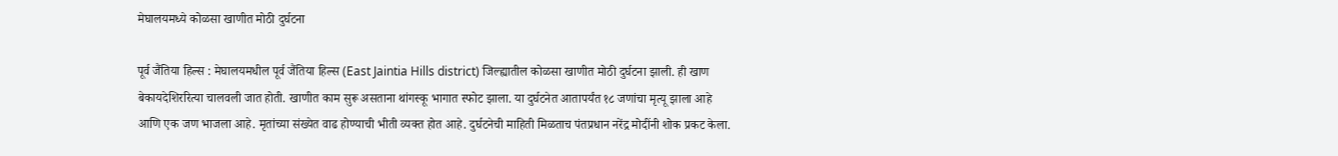मेघालयमध्ये कोळसा खाणीत मोठी दुर्घटना

पूर्व जैंतिया हिल्स : मेघालयमधील पूर्व जैंतिया हिल्स (East Jaintia Hills district) जिल्ह्यातील कोळसा खाणीत मोठी दुर्घटना झाली. ही खाण बेकायदेशिररित्या चालवली जात होती. खाणीत काम सुरू असताना थांगस्कू भागात स्फोट झाला. या दुर्घटनेत आतापर्यंत १८ जणांचा मृत्यू झाला आहे आणि एक जण भाजला आहे. मृतांच्या संख्येत वाढ होण्याची भीती व्यक्त होत आहे. दुर्घटनेची माहिती मिळताच पंतप्रधान नरेंद्र मोदींनी शोक प्रकट केला.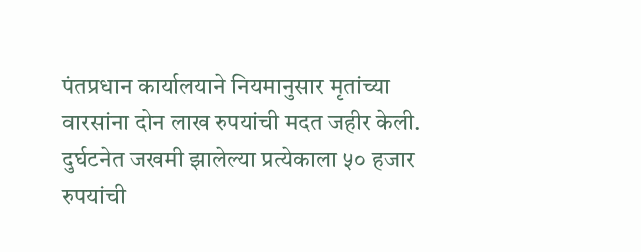पंतप्रधान कार्यालयाने नियमानुसार मृतांच्या वारसांना दोन लाख रुपयांची मदत जहीर केली. दुर्घटनेत जखमी झालेल्या प्रत्येकाला ५० हजार रुपयांची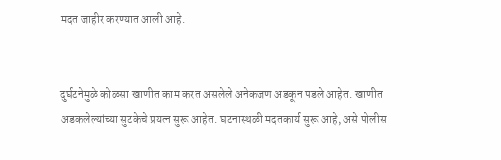मदत जाहीर करण्यात आली आहे.


दुर्घटनेमुळे कोळसा खाणीत काम करत असलेले अनेकजण अडकून पडले आहेत. खाणीत अडकलेल्यांच्या सुटकेचे प्रयत्न सुरू आहेत. घटनास्थळी मदतकार्य सुरू आहे, असे पोलीस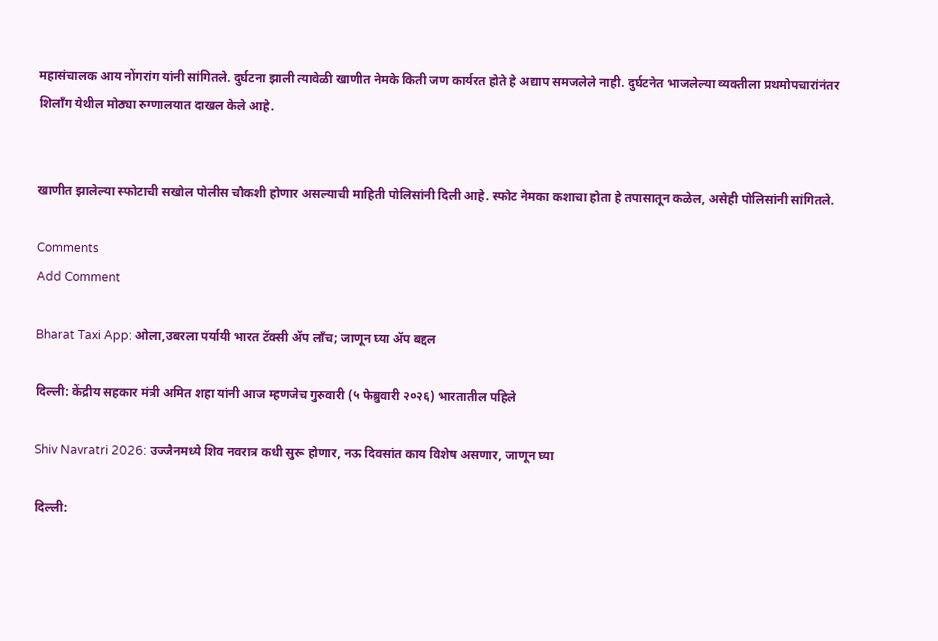महासंचालक आय नोंगरांग यांनी सांगितले. दुर्घटना झाली त्यावेळी खाणीत नेमके किती जण कार्यरत होते हे अद्याप समजलेले नाही. दुर्घटनेत भाजलेल्या व्यक्तीला प्रथमोपचारांनंतर शिलाँग येथील मोठ्या रुग्णालयात दाखल केले आहे.


खाणीत झालेल्या स्फोटाची सखोल पोलीस चौकशी होणार असल्याची माहिती पोलिसांनी दिली आहे. स्फोट नेमका कशाचा होता हे तपासातून कळेल, असेही पोलिसांनी सांगितले.

Comments
Add Comment

Bharat Taxi App: ओला,उबरला पर्यायी भारत टॅक्सी ॲप लाँच; जाणून घ्या ॲप बद्दल

दिल्ली: केंद्रीय सहकार मंत्री अमित शहा यांनी आज म्हणजेच गुरुवारी (५ फेब्रुवारी २०२६) भारतातील पहिले

Shiv Navratri 2026: उज्जैनमध्ये शिव नवरात्र कधी सुरू होणार, नऊ दिवसांत काय विशेष असणार, जाणून घ्या

दिल्ली: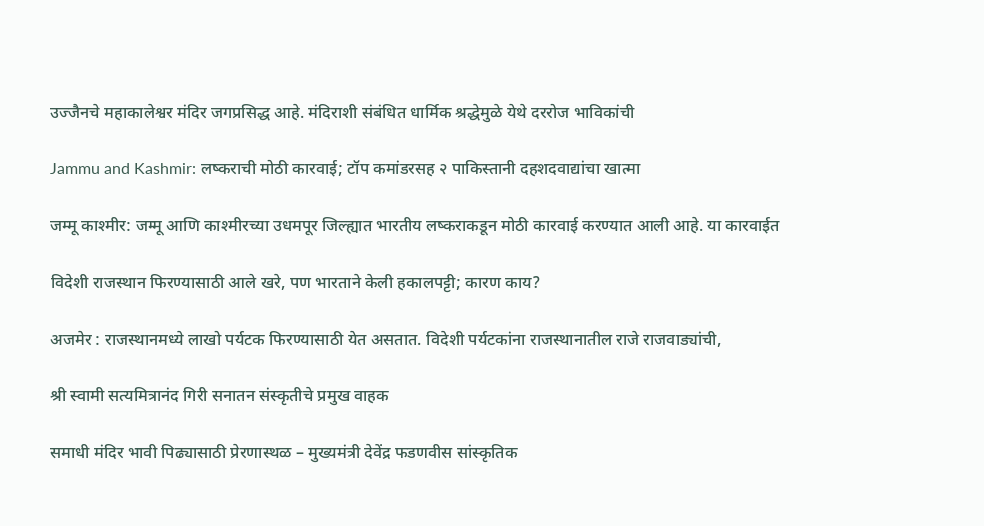उज्जैनचे महाकालेश्वर मंदिर जगप्रसिद्ध आहे. मंदिराशी संबंधित धार्मिक श्रद्धेमुळे येथे दररोज भाविकांची

Jammu and Kashmir: लष्कराची मोठी कारवाई; टॉप कमांडरसह २ पाकिस्तानी दहशदवाद्यांचा खात्मा

जम्मू काश्मीर: जम्मू आणि काश्मीरच्या उधमपूर जिल्ह्यात भारतीय लष्कराकडून मोठी कारवाई करण्यात आली आहे. या कारवाईत

विदेशी राजस्थान फिरण्यासाठी आले खरे, पण भारताने केली हकालपट्टी; कारण काय?

अजमेर : राजस्थानमध्ये लाखो पर्यटक फिरण्यासाठी येत असतात. विदेशी पर्यटकांना राजस्थानातील राजे राजवाड्यांची,

श्री स्वामी सत्यमित्रानंद गिरी सनातन संस्कृतीचे प्रमुख वाहक

समाधी मंदिर भावी पिढ्यासाठी प्रेरणास्थळ – मुख्यमंत्री देवेंद्र फडणवीस सांस्कृतिक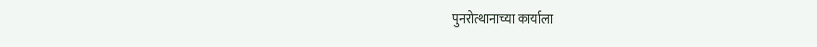पुनरोत्थानाच्या कार्याला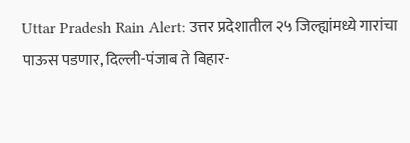Uttar Pradesh Rain Alert: उत्तर प्रदेशातील २५ जिल्ह्यांमध्ये गारांचा पाऊस पडणार, दिल्ली-पंजाब ते बिहार-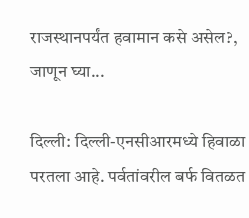राजस्थानपर्यंत हवामान कसे असेल?, जाणून घ्या...

दिल्ली: दिल्ली-एनसीआरमध्ये हिवाळा परतला आहे. पर्वतांवरील बर्फ वितळत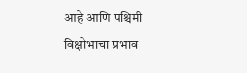आहे आणि पश्चिमी विक्षोभाचा प्रभाव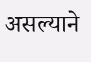असल्याने